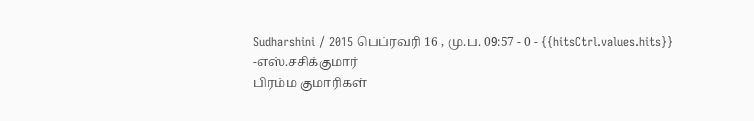Sudharshini / 2015 பெப்ரவரி 16 , மு.ப. 09:57 - 0 - {{hitsCtrl.values.hits}}
-எஸ்.சசிக்குமார்
பிரம்ம குமாரிகள்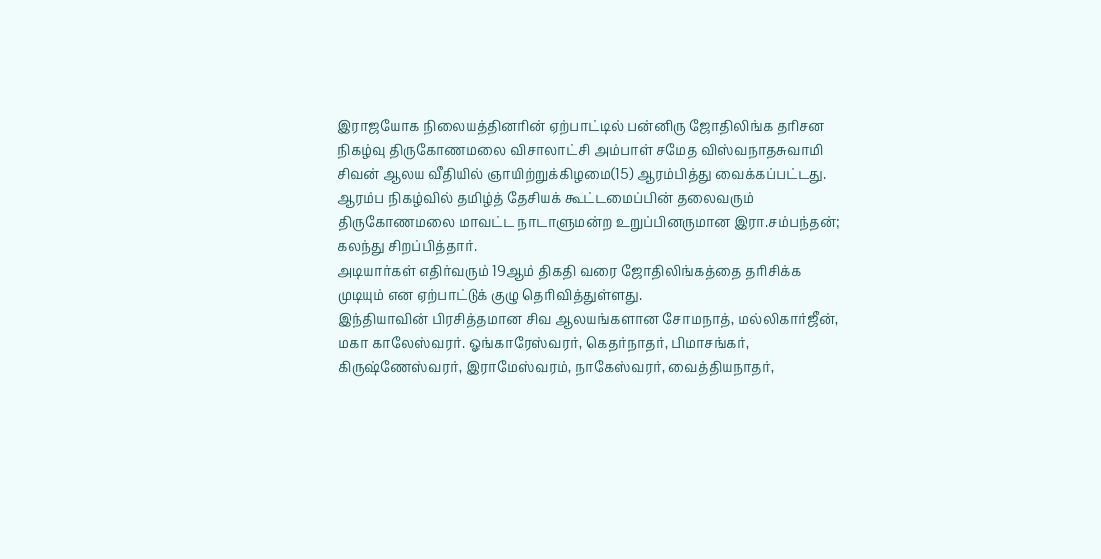இராஜயோக நிலையத்தினரின் ஏற்பாட்டில் பன்னிரு ஜோதிலிங்க தரிசன நிகழ்வு திருகோணமலை விசாலாட்சி அம்பாள் சமேத விஸ்வநாதசுவாமி சிவன் ஆலய வீதியில் ஞாயிற்றுக்கிழமை(15) ஆரம்பித்து வைக்கப்பட்டது.
ஆரம்ப நிகழ்வில் தமிழ்த் தேசியக் கூட்டமைப்பின் தலைவரும் திருகோணமலை மாவட்ட நாடாளுமன்ற உறுப்பினருமான இரா.சம்பந்தன்; கலந்து சிறப்பித்தார்.
அடியார்கள் எதிர்வரும் 19ஆம் திகதி வரை ஜோதிலிங்கத்தை தரிசிக்க முடியும் என ஏற்பாட்டுக் குழு தெரிவித்துள்ளது.
இந்தியாவின் பிரசித்தமான சிவ ஆலயங்களான சோமநாத், மல்லிகார்ஜீன், மகா காலேஸ்வரர். ஓங்காரேஸ்வரர், கெதர்நாதர், பிமாசங்கர், கிருஷ்ணேஸ்வரர், இராமேஸ்வரம், நாகேஸ்வரர், வைத்தியநாதர்,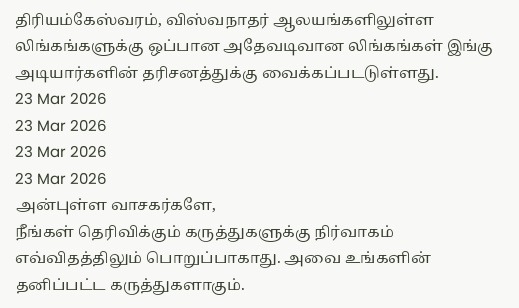திரியம்கேஸ்வரம், விஸ்வநாதர் ஆலயங்களிலுள்ள லிங்கங்களுக்கு ஒப்பான அதேவடிவான லிங்கங்கள் இங்கு அடியார்களின் தரிசனத்துக்கு வைக்கப்படடுள்ளது.
23 Mar 2026
23 Mar 2026
23 Mar 2026
23 Mar 2026
அன்புள்ள வாசகர்களே,
நீங்கள் தெரிவிக்கும் கருத்துகளுக்கு நிர்வாகம் எவ்விதத்திலும் பொறுப்பாகாது. அவை உங்களின் தனிப்பட்ட கருத்துகளாகும்.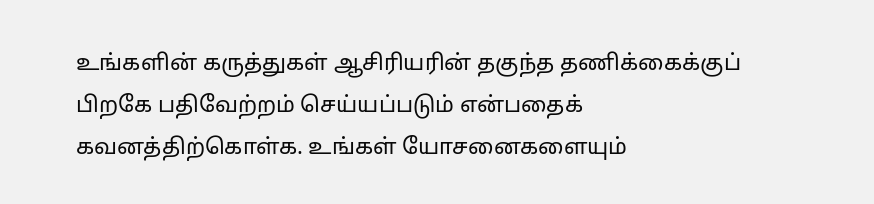உங்களின் கருத்துகள் ஆசிரியரின் தகுந்த தணிக்கைக்குப் பிறகே பதிவேற்றம் செய்யப்படும் என்பதைக் கவனத்திற்கொள்க. உங்கள் யோசனைகளையும்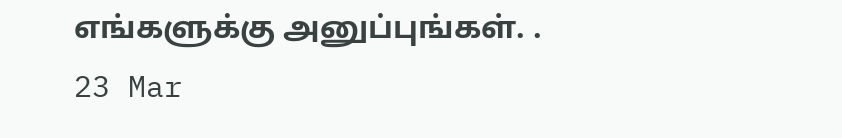எங்களுக்கு அனுப்புங்கள். .
23 Mar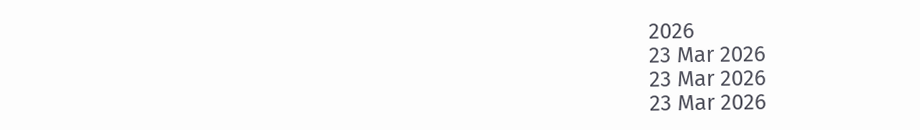2026
23 Mar 2026
23 Mar 2026
23 Mar 2026